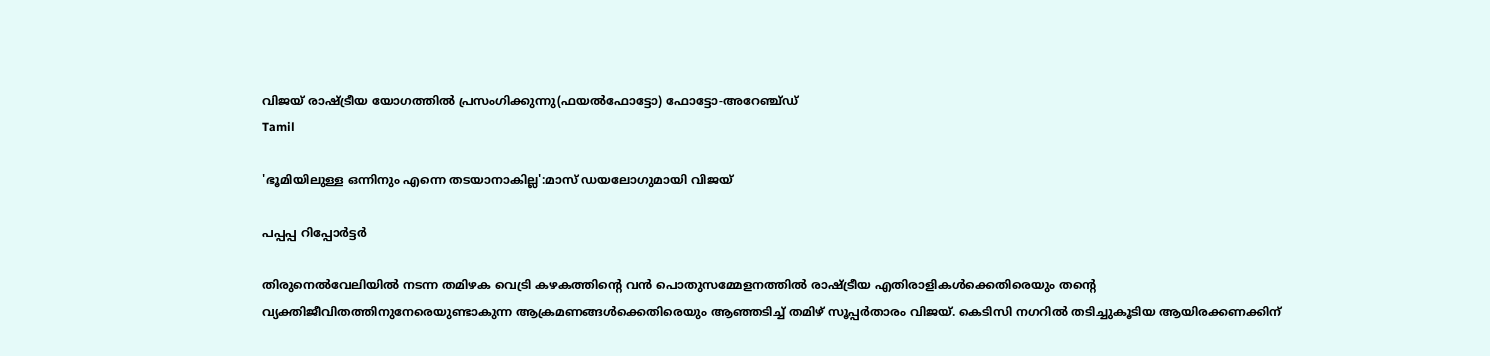വിജയ് രാഷ്ട്രീയ യോഗത്തിൽ പ്രസംഗിക്കുന്നു(ഫയൽഫോട്ടോ) ഫോട്ടോ-അറേഞ്ച്ഡ്
Tamil

'ഭൂമിയിലുള്ള ഒന്നിനും എന്നെ തടയാനാകില്ല':മാസ് ഡയലോഗുമായി വിജയ്

പപ്പപ്പ റിപ്പോര്‍ട്ടര്‍

തിരുനെൽവേലിയിൽ നടന്ന തമിഴക വെട്രി കഴകത്തിന്‍റെ വൻ പൊതുസമ്മേളനത്തിൽ രാഷ്ട്രീയ എതിരാളികൾക്കെതിരെയും തന്‍റെ വ്യക്തിജീവിതത്തിനുനേരെയുണ്ടാകുന്ന ആക്രമണങ്ങൾക്കെതിരെയും ആഞ്ഞടിച്ച് തമിഴ് സൂപ്പർതാരം വിജയ്. കെടിസി നഗറിൽ തടിച്ചുകൂടിയ ആയിരക്കണക്കിന്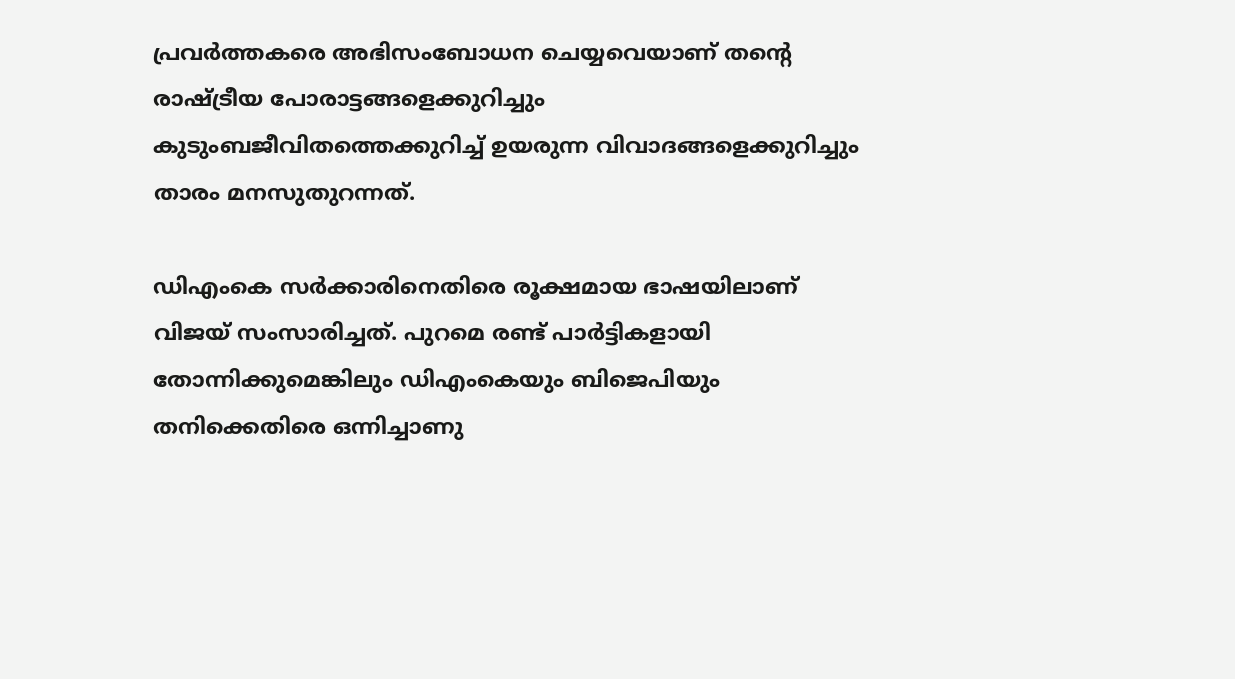പ്രവർത്തകരെ അഭിസംബോധന ചെയ്യവെയാണ് തന്‍റെ രാഷ്ട്രീയ പോരാട്ടങ്ങളെക്കുറിച്ചും കുടുംബജീവിതത്തെക്കുറിച്ച് ഉയരുന്ന വിവാദങ്ങളെക്കുറിച്ചും താരം മനസുതുറന്നത്.

ഡിഎംകെ സർക്കാരിനെതിരെ രൂക്ഷമായ ഭാഷയിലാണ് വിജയ് സംസാരിച്ചത്. പുറമെ രണ്ട് പാർട്ടികളായി തോന്നിക്കുമെങ്കിലും ഡിഎംകെയും ബിജെപിയും തനിക്കെതിരെ ഒന്നിച്ചാണു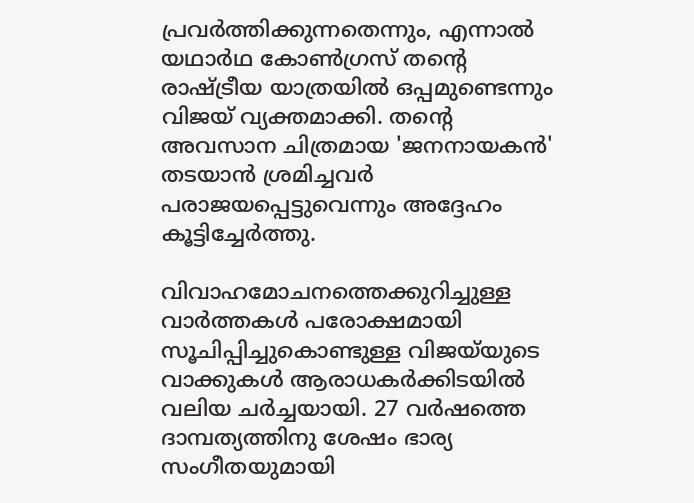പ്രവർത്തിക്കുന്നതെന്നും, എന്നാൽ യഥാർഥ കോൺഗ്രസ് തന്‍റെ രാഷ്ട്രീയ യാത്രയിൽ ഒപ്പമുണ്ടെന്നും വിജയ് വ്യക്തമാക്കി. തന്‍റെ അവസാന ചിത്രമായ 'ജനനായകൻ' തടയാൻ ശ്രമിച്ചവർ പരാജയപ്പെട്ടുവെന്നും അദ്ദേഹം കൂട്ടിച്ചേർത്തു.

വിവാഹമോചനത്തെക്കുറിച്ചുള്ള വാർത്തകൾ പരോക്ഷമായി സൂചിപ്പിച്ചുകൊണ്ടുള്ള വിജയ്‌യുടെ വാക്കുകൾ ആരാധകർക്കിടയിൽ വലിയ ചർച്ചയായി. 27 വർഷത്തെ ദാമ്പത്യത്തിനു ശേഷം ഭാര്യ സംഗീതയുമായി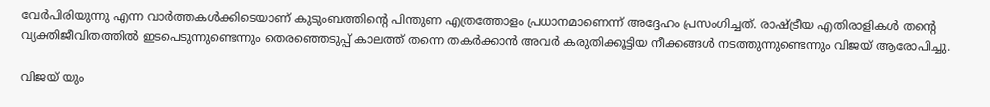വേർപിരിയുന്നു എന്ന വാർത്തകൾക്കിടെയാണ് കുടുംബത്തിന്‍റെ പിന്തുണ എത്രത്തോളം പ്രധാനമാണെന്ന് അദ്ദേഹം പ്രസംഗിച്ചത്. രാഷ്ട്രീയ എതിരാളികൾ തന്‍റെ വ്യക്തിജീവിതത്തിൽ ഇടപെടുന്നുണ്ടെന്നും തെരഞ്ഞെടുപ്പ് കാലത്ത് തന്നെ തകർക്കാൻ അവർ കരുതിക്കൂട്ടിയ നീക്കങ്ങൾ നടത്തുന്നുണ്ടെന്നും വിജയ് ആരോപിച്ചു.

വിജയ് യും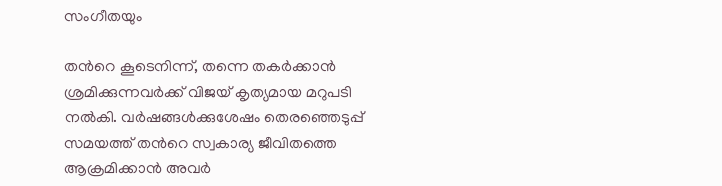സംഗീതയും

തന്‍റെ കൂടെനിന്ന്, തന്നെ തകർക്കാൻ ശ്രമിക്കുന്നവർക്ക് വിജയ് കൃത്യമായ മറുപടി നൽകി. വർഷങ്ങൾക്കുശേഷം തെരഞ്ഞെടുപ്പ് സമയത്ത് തന്‍റെ സ്വകാര്യ ജീവിതത്തെ ആക്രമിക്കാൻ അവർ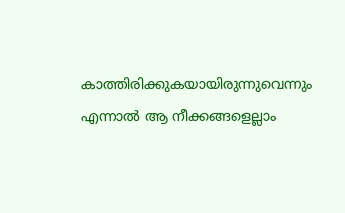കാത്തിരിക്കുകയായിരുന്നുവെന്നും എന്നാൽ ആ നീക്കങ്ങളെല്ലാം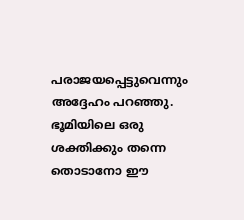പരാജയപ്പെട്ടുവെന്നും അദ്ദേഹം പറഞ്ഞു. ഭൂമിയിലെ ഒരു ശക്തിക്കും തന്നെ തൊടാനോ ഈ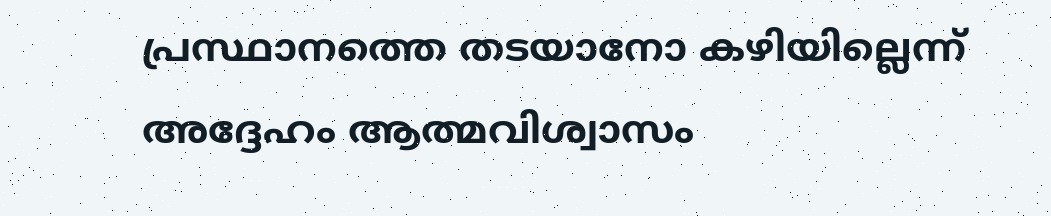പ്രസ്ഥാനത്തെ തടയാനോ കഴിയില്ലെന്ന് അദ്ദേഹം ആത്മവിശ്വാസം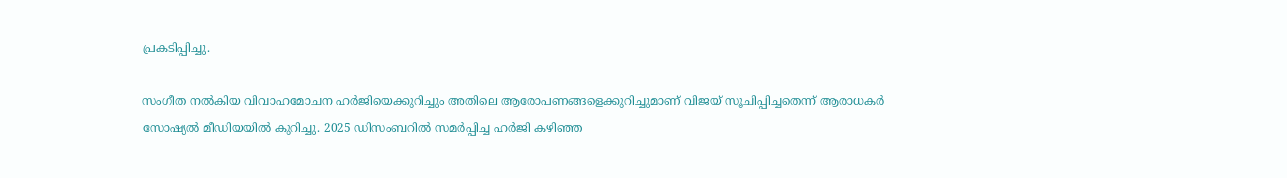പ്രകടിപ്പിച്ചു.

സംഗീത നൽകിയ വിവാഹമോചന ഹർജിയെക്കുറിച്ചും അതിലെ ആരോപണങ്ങളെക്കുറിച്ചുമാണ് വിജയ് സൂചിപ്പിച്ചതെന്ന് ആരാധകർ സോഷ്യൽ മീഡിയയിൽ കുറിച്ചു. 2025 ഡിസംബറിൽ സമർപ്പിച്ച ഹർജി കഴിഞ്ഞ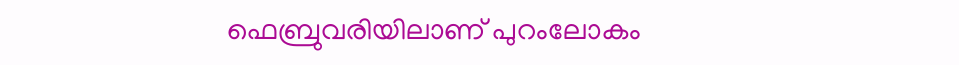ഫെബ്രുവരിയിലാണ് പുറംലോകം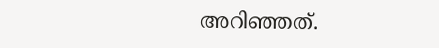അറിഞ്ഞത്.